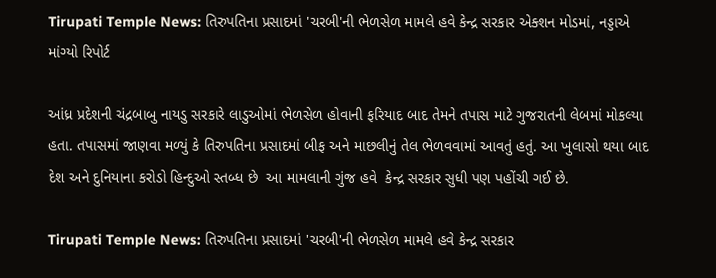Tirupati Temple News: તિરુપતિના પ્રસાદમાં 'ચરબી'ની ભેળસેળ મામલે હવે કેન્દ્ર સરકાર એક્શન મોડમાં, નડ્ડાએ માંગ્યો રિપોર્ટ

આંધ્ર પ્રદેશની ચંદ્રબાબુ નાયડુ સરકારે લાડુઓમાં ભેળસેળ હોવાની ફરિયાદ બાદ તેમને તપાસ માટે ગુજરાતની લેબમાં મોકલ્યા હતા. તપાસમાં જાણવા મળ્યું કે તિરુપતિના પ્રસાદમાં બીફ અને માછલીનું તેલ ભેળવવામાં આવતું હતું. આ ખુલાસો થયા બાદ દેશ અને દુનિયાના કરોડો હિન્દુઓ સ્તબ્ધ છે  આ મામલાની ગુંજ હવે  કેન્દ્ર સરકાર સુધી પણ પહોંચી ગઈ છે.

Tirupati Temple News: તિરુપતિના પ્રસાદમાં 'ચરબી'ની ભેળસેળ મામલે હવે કેન્દ્ર સરકાર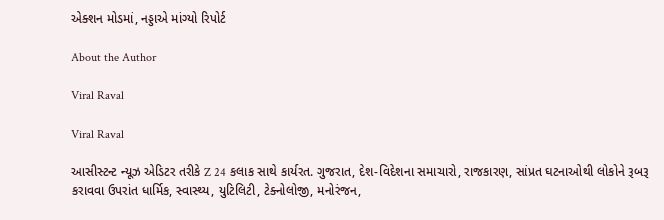એક્શન મોડમાં, નડ્ડાએ માંગ્યો રિપોર્ટ

About the Author

Viral Raval

Viral Raval

આસીસ્ટન્ટ ન્યૂઝ એડિટર તરીકે Z 24 કલાક સાથે કાર્યરત. ગુજરાત, દેશ-વિદેશના સમાચારો, રાજકારણ, સાંપ્રત ઘટનાઓથી લોકોને રૂબરૂ કરાવવા ઉપરાંત ધાર્મિક, સ્વાસ્થ્ય, યુટિલિટી, ટેક્નોલોજી, મનોરંજન,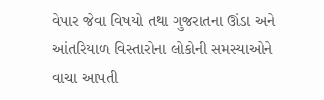વેપાર જેવા વિષયો તથા ગુજરાતના ઊંડા અને આંતરિયાળ વિસ્તારોના લોકોની સમસ્યાઓને વાચા આપતી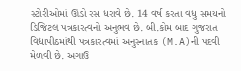સ્ટોરીઓમાં ઊંડો રસ ધરાવે છે. 14 વર્ષ કરતા વધુ સમયનો ડિજિટલ પત્રકારત્વનો અનુભવ છે. બી.કોમ બાદ ગુજરાત વિદ્યાપીઠમાંથી પત્રકારત્વમાં અનુસ્નાતક (M.A)ની પદવી મેળવી છે. અગાઉ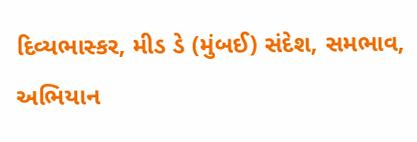દિવ્યભાસ્કર, મીડ ડે (મુંબઈ) સંદેશ, સમભાવ, અભિયાન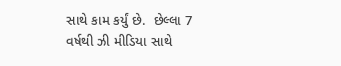સાથે કામ કર્યું છે.  છેલ્લા 7 વર્ષથી ઝી મીડિયા સાથે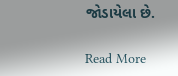જોડાયેલા છે.

Read More